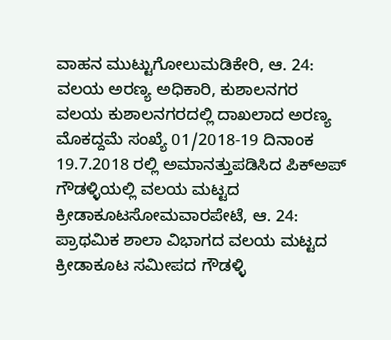ವಾಹನ ಮುಟ್ಟುಗೋಲುಮಡಿಕೇರಿ, ಆ. 24: ವಲಯ ಅರಣ್ಯ ಅಧಿಕಾರಿ, ಕುಶಾಲನಗರ ವಲಯ ಕುಶಾಲನಗರದಲ್ಲಿ ದಾಖಲಾದ ಅರಣ್ಯ ಮೊಕದ್ದಮೆ ಸಂಖ್ಯೆ 01/2018-19 ದಿನಾಂಕ 19.7.2018 ರಲ್ಲಿ ಅಮಾನತ್ತುಪಡಿಸಿದ ಪಿಕ್‍ಅಪ್
ಗೌಡಳ್ಳಿಯಲ್ಲಿ ವಲಯ ಮಟ್ಟದ ಕ್ರೀಡಾಕೂಟಸೋಮವಾರಪೇಟೆ, ಆ. 24: ಪ್ರಾಥಮಿಕ ಶಾಲಾ ವಿಭಾಗದ ವಲಯ ಮಟ್ಟದ ಕ್ರೀಡಾಕೂಟ ಸಮೀಪದ ಗೌಡಳ್ಳಿ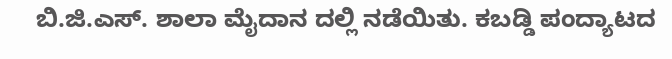ಬಿ.ಜಿ.ಎಸ್. ಶಾಲಾ ಮೈದಾನ ದಲ್ಲಿ ನಡೆಯಿತು. ಕಬಡ್ಡಿ ಪಂದ್ಯಾಟದ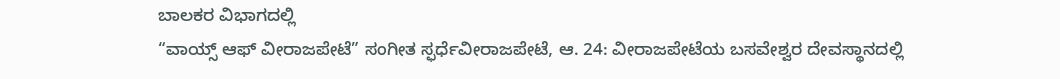ಬಾಲಕರ ವಿಭಾಗದಲ್ಲಿ
“ವಾಯ್ಸ್ ಆಫ್ ವೀರಾಜಪೇಟೆ” ಸಂಗೀತ ಸ್ಫರ್ಧೆವೀರಾಜಪೇಟೆ, ಆ. 24: ವೀರಾಜಪೇಟೆಯ ಬಸವೇಶ್ವರ ದೇವಸ್ಥಾನದಲ್ಲಿ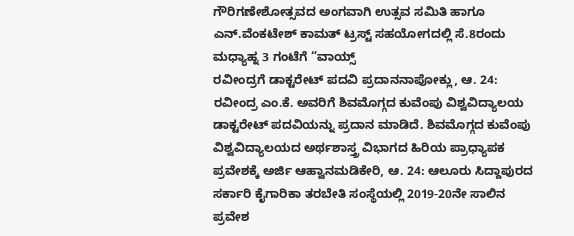ಗೌರಿಗಣೇಶೋತ್ಸವದ ಅಂಗವಾಗಿ ಉತ್ಸವ ಸಮಿತಿ ಹಾಗೂ ಎನ್.ವೆಂಕಟೇಶ್ ಕಾಮತ್ ಟ್ರಸ್ಟ್ ಸಹಯೋಗದಲ್ಲಿ ಸೆ.8ರಂದು ಮಧ್ಯಾಹ್ನ 3 ಗಂಟೆಗೆ “ವಾಯ್ಸ್
ರವೀಂದ್ರಗೆ ಡಾಕ್ಟರೇಟ್ ಪದವಿ ಪ್ರದಾನನಾಪೋಕ್ಲು, ಆ. 24: ರವೀಂದ್ರ ಎಂ.ಕೆ. ಅವರಿಗೆ ಶಿವಮೊಗ್ಗದ ಕುವೆಂಪು ವಿಶ್ವವಿದ್ಯಾಲಯ ಡಾಕ್ಟರೇಟ್ ಪದವಿಯನ್ನು ಪ್ರದಾನ ಮಾಡಿದೆ. ಶಿವಮೊಗ್ಗದ ಕುವೆಂಪು ವಿಶ್ವವಿದ್ಯಾಲಯದ ಅರ್ಥಶಾಸ್ತ್ರ ವಿಭಾಗದ ಹಿರಿಯ ಪ್ರಾಧ್ಯಾಪಕ
ಪ್ರವೇಶಕ್ಕೆ ಅರ್ಜಿ ಆಹ್ವಾನಮಡಿಕೇರಿ, ಆ. 24: ಆಲೂರು ಸಿದ್ದಾಪುರದ ಸರ್ಕಾರಿ ಕೈಗಾರಿಕಾ ತರಬೇತಿ ಸಂಸ್ಥೆಯಲ್ಲಿ 2019-20ನೇ ಸಾಲಿನ ಪ್ರವೇಶ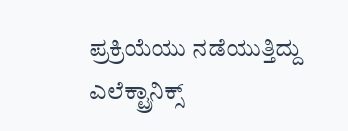ಪ್ರಕ್ರಿಯೆಯು ನಡೆಯುತ್ತಿದ್ದು ಎಲೆಕ್ಟ್ರಾನಿಕ್ಸ್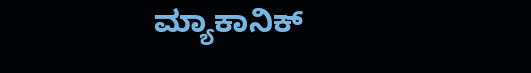ಮ್ಯಾಕಾನಿಕ್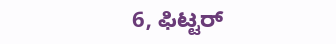6, ಫಿಟ್ಟರ್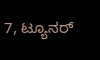7, ಟ್ಯೂನರ್